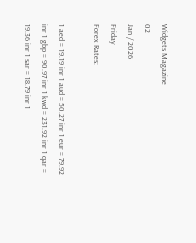Widgets Magazine
02
Jan / 2026
Friday
Forex Rates:

1 aed = 19.19 inr 1 aud = 50.27 inr 1 eur = 79.92 inr 1 gbp = 90.97 inr 1 kwd = 231.92 inr 1 qar = 19.36 inr 1 sar = 18.79 inr 1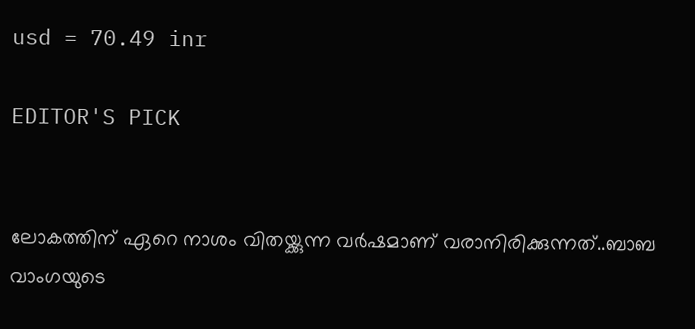usd = 70.49 inr

EDITOR'S PICK


ലോകത്തിന് ഏറെ നാശം വിതയ്ക്കുന്ന വർഷമാണ് വരാനിരിക്കുന്നത്..ബാബ വാംഗയുടെ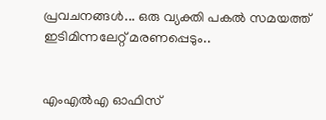പ്രവചനങ്ങൾ... ഒരു വ്യക്തി പകൽ സമയത്ത് ഇടിമിന്നലേറ്റ് മരണപ്പെടും..


എംഎല്‍എ ഓഫിസ്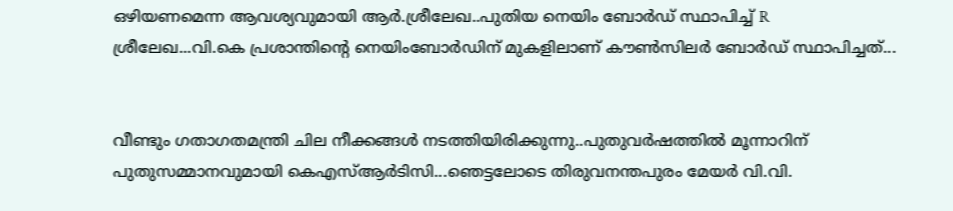ഒഴിയണമെന്ന ആവശ്യവുമായി ആര്‍.ശ്രീലേഖ..പുതിയ നെയിം ബോർഡ് സ്ഥാപിച്ച് R ശ്രീലേഖ...വി.കെ പ്രശാന്തിന്റെ നെയിംബോർഡിന് മുകളിലാണ് കൗൺസിലർ ബോർഡ് സ്ഥാപിച്ചത്...


വീണ്ടും ഗതാഗതമന്ത്രി ചില നീക്കങ്ങൾ നടത്തിയിരിക്കുന്നു..പുതുവർഷത്തിൽ മൂന്നാറിന് പുതുസമ്മാനവുമായി കെഎസ്ആർടിസി...ഞെട്ടലോടെ തിരുവനന്തപുരം മേയർ വി.വി.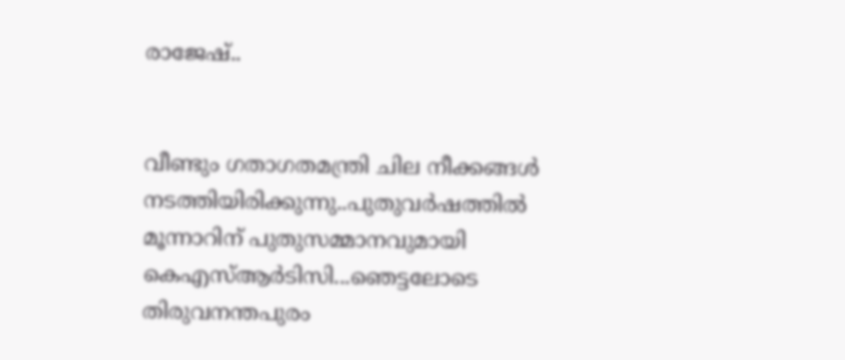രാജേഷ്..


വീണ്ടും ഗതാഗതമന്ത്രി ചില നീക്കങ്ങൾ നടത്തിയിരിക്കുന്നു..പുതുവർഷത്തിൽ മൂന്നാറിന് പുതുസമ്മാനവുമായി കെഎസ്ആർടിസി...ഞെട്ടലോടെ തിരുവനന്തപുരം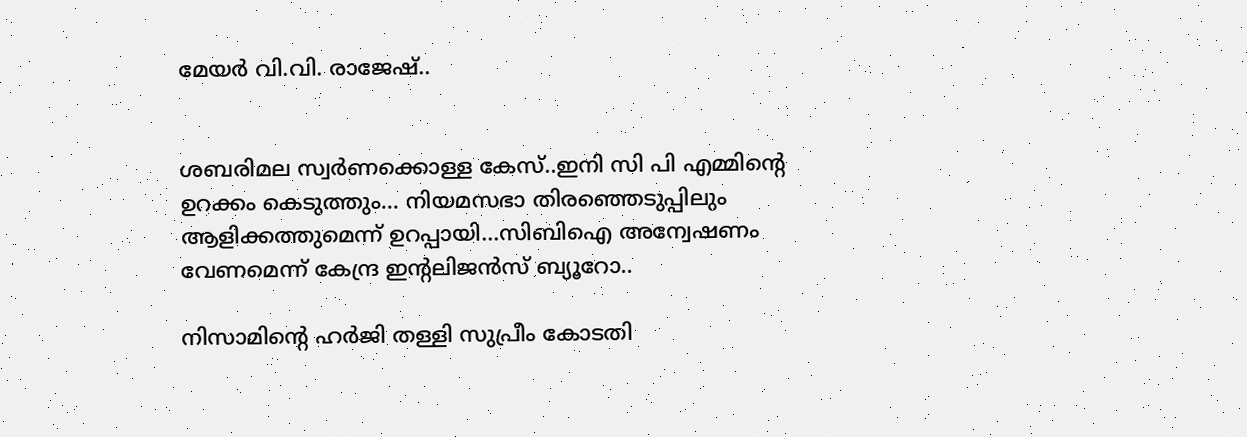മേയർ വി.വി. രാജേഷ്..


ശബരിമല സ്വർണക്കൊള്ള കേസ്..ഇനി സി പി എമ്മിന്റെ ഉറക്കം കെടുത്തും... നിയമസഭാ തിരഞ്ഞെടുപ്പിലും ആളിക്കത്തുമെന്ന് ഉറപ്പായി...സിബിഐ അന്വേഷണം വേണമെന്ന് കേന്ദ്ര ഇന്റലിജൻസ് ബ്യൂറോ..

നിസാമിന്റെ ഹര്‍ജി തള്ളി സുപ്രീം കോടതി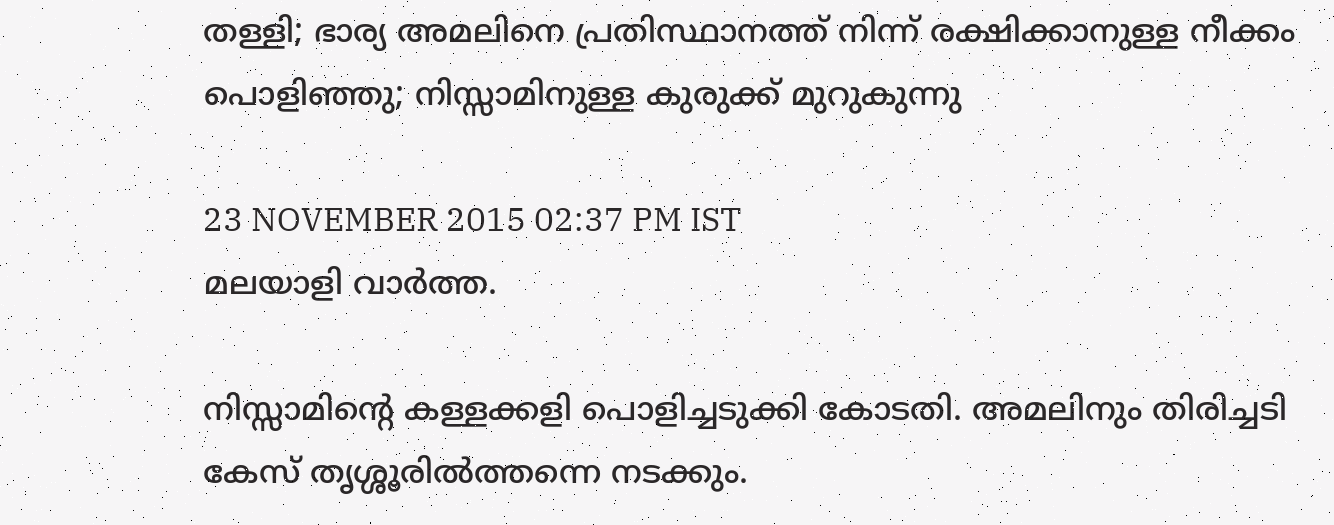തള്ളി; ഭാര്യ അമലിനെ പ്രതിസ്ഥാനത്ത് നിന്ന് രക്ഷിക്കാനുള്ള നീക്കം പൊളിഞ്ഞു; നിസ്സാമിനുള്ള കുരുക്ക് മുറുകുന്നു

23 NOVEMBER 2015 02:37 PM IST
മലയാളി വാര്‍ത്ത.

നിസ്സാമിന്റെ കള്ളക്കളി പൊളിച്ചടുക്കി കോടതി. അമലിനും തിരിച്ചടി കേസ് തൃശ്ശൂരില്‍ത്തന്നെ നടക്കും.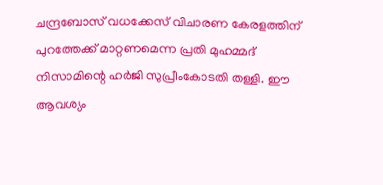ചന്ദ്രബോസ് വധക്കേസ് വിചാരണ കേരളത്തിന് പുറത്തേക്ക് മാറ്റണമെന്ന പ്രതി മുഹമ്മദ് നിസാമിന്റെ ഹര്‍ജി സുപ്രീംകോടതി തള്ളി. ഈ ആവശ്യം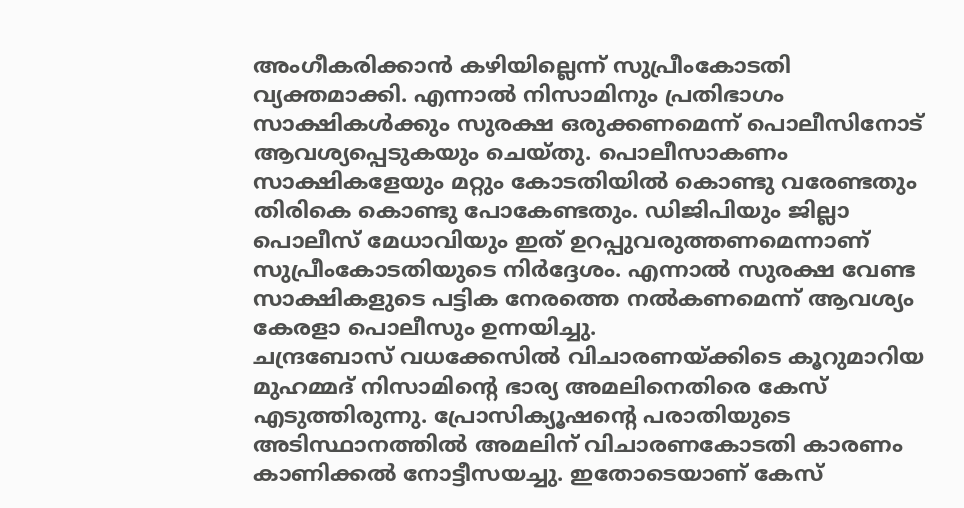അംഗീകരിക്കാന്‍ കഴിയില്ലെന്ന് സുപ്രീംകോടതി വ്യക്തമാക്കി. എന്നാല്‍ നിസാമിനും പ്രതിഭാഗം സാക്ഷികള്‍ക്കും സുരക്ഷ ഒരുക്കണമെന്ന് പൊലീസിനോട് ആവശ്യപ്പെടുകയും ചെയ്തു. പൊലീസാകണം സാക്ഷികളേയും മറ്റും കോടതിയില്‍ കൊണ്ടു വരേണ്ടതും തിരികെ കൊണ്ടു പോകേണ്ടതും. ഡിജിപിയും ജില്ലാ പൊലീസ് മേധാവിയും ഇത് ഉറപ്പുവരുത്തണമെന്നാണ് സുപ്രീംകോടതിയുടെ നിര്‍ദ്ദേശം. എന്നാല്‍ സുരക്ഷ വേണ്ട സാക്ഷികളുടെ പട്ടിക നേരത്തെ നല്‍കണമെന്ന് ആവശ്യം കേരളാ പൊലീസും ഉന്നയിച്ചു.
ചന്ദ്രബോസ് വധക്കേസില്‍ വിചാരണയ്ക്കിടെ കൂറുമാറിയ മുഹമ്മദ് നിസാമിന്റെ ഭാര്യ അമലിനെതിരെ കേസ് എടുത്തിരുന്നു. പ്രോസിക്യൂഷന്റെ പരാതിയുടെ അടിസ്ഥാനത്തില്‍ അമലിന് വിചാരണകോടതി കാരണം കാണിക്കല്‍ നോട്ടീസയച്ചു. ഇതോടെയാണ് കേസ്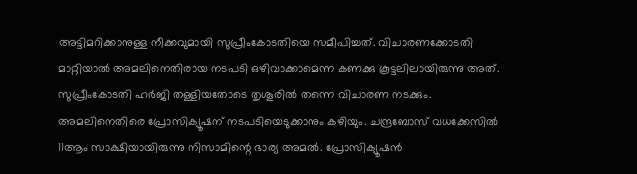അട്ടിമറിക്കാനുള്ള നീക്കവുമായി സുപ്രീംകോടതിയെ സമീപിച്ചത്. വിചാരണക്കോടതി മാറ്റിയാല്‍ അമലിനെതിരായ നടപടി ഒഴിവാക്കാമെന്ന കണക്കു കൂട്ടലിലായിരുന്നു അത്. സുപ്രീംകോടതി ഹര്‍ജി തള്ളിയതോടെ തൃശൂരില്‍ തന്നെ വിചാരണ നടക്കും. അമലിനെതിരെ പ്രോസിക്യൂഷന് നടപടിയെടുക്കാനും കഴിയും. ചന്ദ്രബോസ് വധക്കേസില്‍ 11ആം സാക്ഷിയായിരുന്നു നിസാമിന്റെ ഭാര്യ അമല്‍. പ്രോസിക്യൂഷന്‍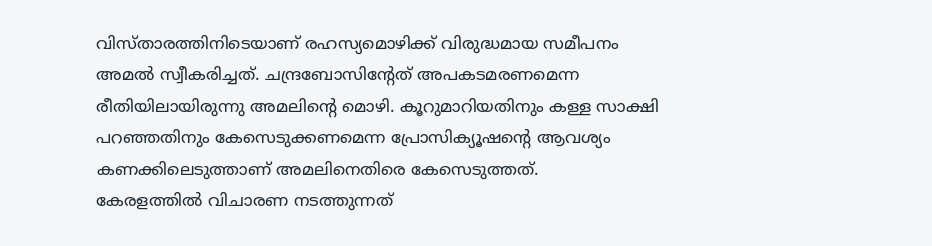വിസ്താരത്തിനിടെയാണ് രഹസ്യമൊഴിക്ക് വിരുദ്ധമായ സമീപനം അമല്‍ സ്വീകരിച്ചത്. ചന്ദ്രബോസിന്റേത് അപകടമരണമെന്ന രീതിയിലായിരുന്നു അമലിന്റെ മൊഴി. കൂറുമാറിയതിനും കള്ള സാക്ഷി പറഞ്ഞതിനും കേസെടുക്കണമെന്ന പ്രോസിക്യൂഷന്റെ ആവശ്യം കണക്കിലെടുത്താണ് അമലിനെതിരെ കേസെടുത്തത്.
കേരളത്തില്‍ വിചാരണ നടത്തുന്നത്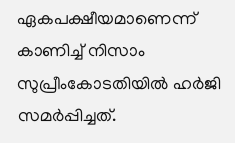ഏകപക്ഷീയമാണെന്ന് കാണിച്ച് നിസാം സുപ്രീംകോടതിയില്‍ ഹര്‍ജി സമര്‍പ്പിച്ചത്.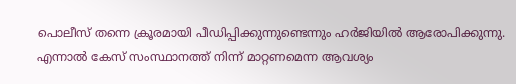പൊലീസ് തന്നെ ക്രൂരമായി പീഡിപ്പിക്കുന്നുണ്ടെന്നും ഹര്‍ജിയില്‍ ആരോപിക്കുന്നു. എന്നാല്‍ കേസ് സംസ്ഥാനത്ത് നിന്ന് മാറ്റണമെന്ന ആവശ്യം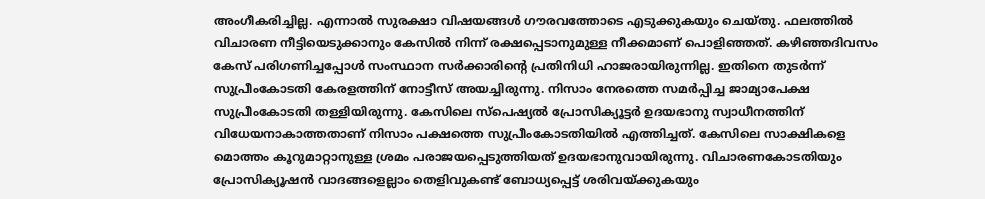അംഗീകരിച്ചില്ല. എന്നാല്‍ സുരക്ഷാ വിഷയങ്ങള്‍ ഗൗരവത്തോടെ എടുക്കുകയും ചെയ്തു. ഫലത്തില്‍ വിചാരണ നീട്ടിയെടുക്കാനും കേസില്‍ നിന്ന് രക്ഷപ്പെടാനുമുള്ള നീക്കമാണ് പൊളിഞ്ഞത്. കഴിഞ്ഞദിവസം കേസ് പരിഗണിച്ചപ്പോള്‍ സംസ്ഥാന സര്‍ക്കാരിന്റെ പ്രതിനിധി ഹാജരായിരുന്നില്ല. ഇതിനെ തുടര്‍ന്ന് സുപ്രീംകോടതി കേരളത്തിന് നോട്ടീസ് അയച്ചിരുന്നു. നിസാം നേരത്തെ സമര്‍പ്പിച്ച ജാമ്യാപേക്ഷ സുപ്രീംകോടതി തള്ളിയിരുന്നു. കേസിലെ സ്‌പെഷ്യല്‍ പ്രോസിക്യൂട്ടര്‍ ഉദയഭാനു സ്വാധീനത്തിന് വിധേയനാകാത്തതാണ് നിസാം പക്ഷത്തെ സുപ്രീംകോടതിയില്‍ എത്തിച്ചത്. കേസിലെ സാക്ഷികളെ മൊത്തം കൂറുമാറ്റാനുള്ള ശ്രമം പരാജയപ്പെടുത്തിയത് ഉദയഭാനുവായിരുന്നു. വിചാരണകോടതിയും പ്രോസിക്യൂഷന്‍ വാദങ്ങളെല്ലാം തെളിവുകണ്ട് ബോധ്യപ്പെട്ട് ശരിവയ്ക്കുകയും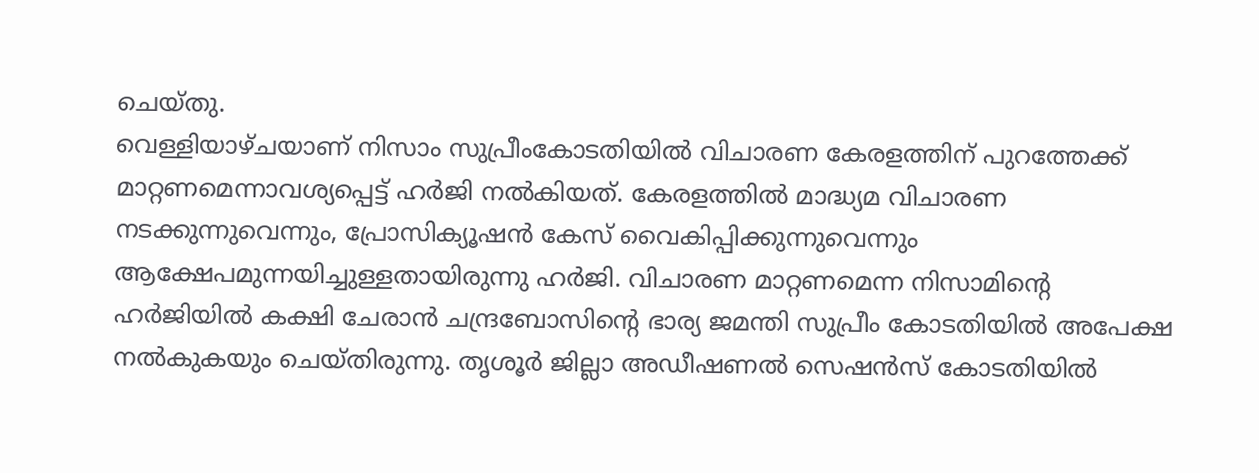ചെയ്തു.
വെള്ളിയാഴ്ചയാണ് നിസാം സുപ്രീംകോടതിയില്‍ വിചാരണ കേരളത്തിന് പുറത്തേക്ക് മാറ്റണമെന്നാവശ്യപ്പെട്ട് ഹര്‍ജി നല്‍കിയത്. കേരളത്തില്‍ മാദ്ധ്യമ വിചാരണ നടക്കുന്നുവെന്നും, പ്രോസിക്യൂഷന്‍ കേസ് വൈകിപ്പിക്കുന്നുവെന്നും ആക്ഷേപമുന്നയിച്ചുള്ളതായിരുന്നു ഹര്‍ജി. വിചാരണ മാറ്റണമെന്ന നിസാമിന്റെ ഹര്‍ജിയില്‍ കക്ഷി ചേരാന്‍ ചന്ദ്രബോസിന്റെ ഭാര്യ ജമന്തി സുപ്രീം കോടതിയില്‍ അപേക്ഷ നല്‍കുകയും ചെയ്തിരുന്നു. തൃശൂര്‍ ജില്ലാ അഡീഷണല്‍ സെഷന്‍സ് കോടതിയില്‍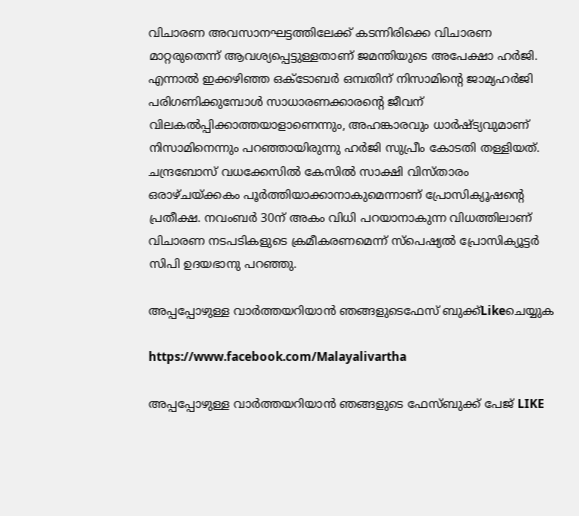വിചാരണ അവസാനഘട്ടത്തിലേക്ക് കടന്നിരിക്കെ വിചാരണ മാറ്റരുതെന്ന് ആവശ്യപ്പെട്ടുള്ളതാണ് ജമന്തിയുടെ അപേക്ഷാ ഹര്‍ജി. എന്നാല്‍ ഇക്കഴിഞ്ഞ ഒക്ടോബര്‍ ഒമ്പതിന് നിസാമിന്റെ ജാമ്യഹര്‍ജി പരിഗണിക്കുമ്പോള്‍ സാധാരണക്കാരന്റെ ജീവന് വിലകല്‍പ്പിക്കാത്തയാളാണെന്നും, അഹങ്കാരവും ധാര്‍ഷ്ട്യവുമാണ് നിസാമിനെന്നും പറഞ്ഞായിരുന്നു ഹര്‍ജി സുപ്രീം കോടതി തള്ളിയത്.
ചന്ദ്രബോസ് വധക്കേസില്‍ കേസില്‍ സാക്ഷി വിസ്താരം ഒരാഴ്ചയ്ക്കകം പൂര്‍ത്തിയാക്കാനാകുമെന്നാണ് പ്രോസിക്യൂഷന്റെ പ്രതീക്ഷ. നവംബര്‍ 30ന് അകം വിധി പറയാനാകുന്ന വിധത്തിലാണ് വിചാരണ നടപടികളുടെ ക്രമീകരണമെന്ന് സ്‌പെഷ്യല്‍ പ്രോസിക്യൂട്ടര്‍ സിപി ഉദയഭാനു പറഞ്ഞു.

അപ്പപ്പോഴുള്ള വാര്‍ത്തയറിയാന്‍ ഞങ്ങളുടെഫേസ്‌ ബുക്ക്‌Likeചെയ്യുക

https://www.facebook.com/Malayalivartha

അപ്പപ്പോഴുള്ള വാര്‍ത്തയറിയാന്‍ ഞങ്ങളുടെ ഫേസ്‌ബുക്ക്‌ പേജ് LIKE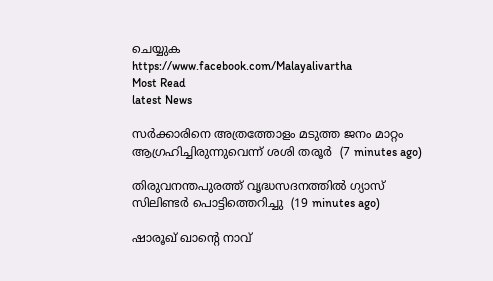ചെയ്യുക
https://www.facebook.com/Malayalivartha
Most Read
latest News

സര്‍ക്കാരിനെ അത്രത്തോളം മടുത്ത ജനം മാറ്റം ആഗ്രഹിച്ചിരുന്നുവെന്ന് ശശി തരൂര്‍  (7 minutes ago)

തിരുവനന്തപുരത്ത് വൃദ്ധസദനത്തില്‍ ഗ്യാസ് സിലിണ്ടര്‍ പൊട്ടിത്തെറിച്ചു  (19 minutes ago)

ഷാരൂഖ് ഖാന്റെ നാവ്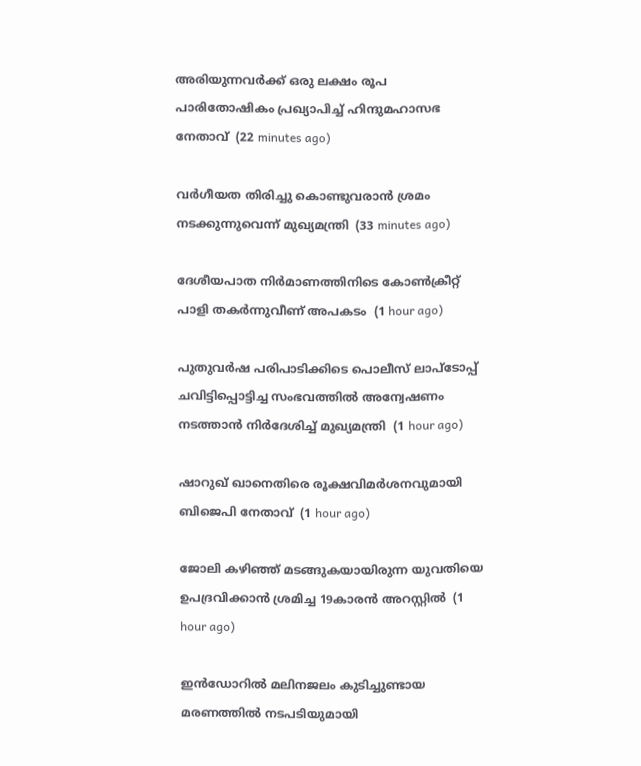അരിയുന്നവര്‍ക്ക് ഒരു ലക്ഷം രൂപ പാരിതോഷികം പ്രഖ്യാപിച്ച് ഹിന്ദുമഹാസഭ നേതാവ്  (22 minutes ago)

വര്‍ഗീയത തിരിച്ചു കൊണ്ടുവരാന്‍ ശ്രമം നടക്കുന്നുവെന്ന് മുഖ്യമന്ത്രി  (33 minutes ago)

ദേശീയപാത നിര്‍മാണത്തിനിടെ കോണ്‍ക്രീറ്റ് പാളി തകര്‍ന്നുവീണ് അപകടം  (1 hour ago)

പുതുവര്‍ഷ പരിപാടിക്കിടെ പൊലീസ് ലാപ്‌ടോപ്പ് ചവിട്ടിപ്പൊട്ടിച്ച സംഭവത്തില്‍ അന്വേഷണം നടത്താന്‍ നിര്‍ദേശിച്ച് മുഖ്യമന്ത്രി  (1 hour ago)

ഷാറുഖ് ഖാനെതിരെ രൂക്ഷവിമര്‍ശനവുമായി ബിജെപി നേതാവ്  (1 hour ago)

ജോലി കഴിഞ്ഞ് മടങ്ങുകയായിരുന്ന യുവതിയെ ഉപദ്രവിക്കാന്‍ ശ്രമിച്ച 19കാരന്‍ അറസ്റ്റില്‍  (1 hour ago)

ഇന്‍ഡോറില്‍ മലിനജലം കുടിച്ചുണ്ടായ മരണത്തില്‍ നടപടിയുമായി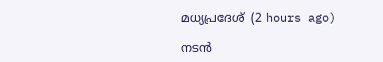മധ്യപ്രദേശ്  (2 hours ago)

നടന്‍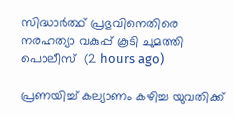സിദ്ധാര്‍ത്ഥ് പ്രഭുവിനെതിരെ നരഹത്യാ വകുപ്പ് കൂടി ചുമത്തി പൊലീസ്  (2 hours ago)

പ്രണയിച്ച് കല്യാണം കഴിച്ച യുവതിക്ക്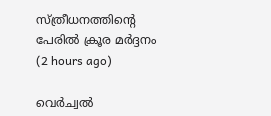സ്ത്രീധനത്തിന്റെ പേരില്‍ ക്രൂര മര്‍ദ്ദനം  (2 hours ago)

വെര്‍ച്വല്‍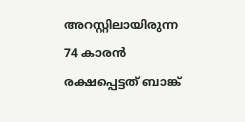അറസ്റ്റിലായിരുന്ന 74 കാരന്‍ രക്ഷപ്പെട്ടത് ബാങ്ക്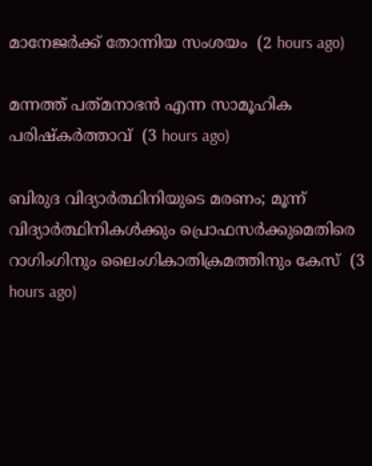മാനേജര്‍ക്ക് തോന്നിയ സംശയം  (2 hours ago)

മന്നത്ത് പത്‌മനാഭൻ എന്ന സാമൂഹിക പരിഷ്‌കർത്താവ്  (3 hours ago)

ബിരുദ വിദ്യാര്‍ത്ഥിനിയുടെ മരണം; മൂന്ന് വിദ്യാര്‍ത്ഥിനികള്‍ക്കും പ്രൊഫസര്‍ക്കുമെതിരെ റാഗിംഗിനും ലൈംഗികാതിക്രമത്തിനും കേസ്  (3 hours ago)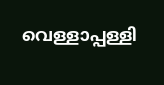വെള്ളാപ്പള്ളി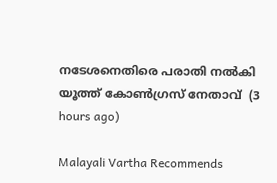നടേശനെതിരെ പരാതി നല്‍കി യൂത്ത് കോണ്‍ഗ്രസ് നേതാവ്  (3 hours ago)

Malayali Vartha Recommends